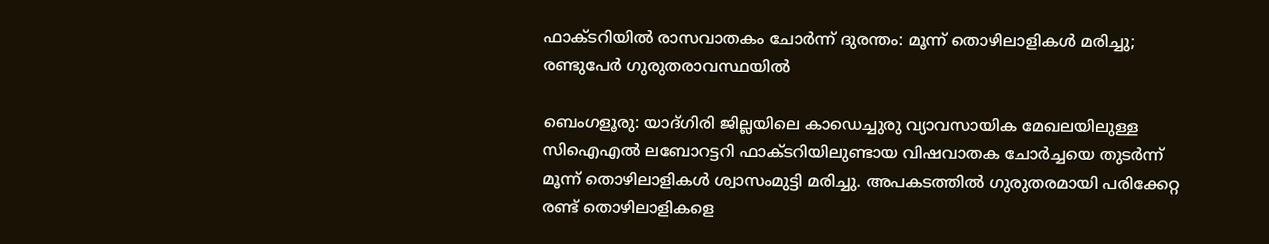ഫാക്ടറിയിൽ രാസവാതകം ചോർന്ന് ദുരന്തം: മൂന്ന് തൊഴിലാളികൾ മരിച്ചു; രണ്ടുപേർ ഗുരുതരാവസ്ഥയിൽ

ബെംഗളൂരു: യാദ്ഗിരി ജില്ലയിലെ കാഡെച്ചുരു വ്യാവസായിക മേഖലയിലുള്ള സിഐഎൽ ലബോറട്ടറി ഫാക്ടറിയിലുണ്ടായ വിഷവാതക ചോർച്ചയെ തുടർന്ന് മൂന്ന് തൊഴിലാളികൾ ശ്വാസംമുട്ടി മരിച്ചു. അപകടത്തിൽ ഗുരുതരമായി പരിക്കേറ്റ രണ്ട് തൊഴിലാളികളെ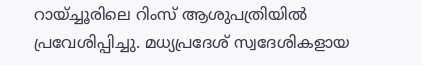റായ്ച്ചൂരിലെ റിംസ് ആശുപത്രിയിൽ പ്രവേശിപ്പിച്ചു. മധ്യപ്രദേശ് സ്വദേശികളായ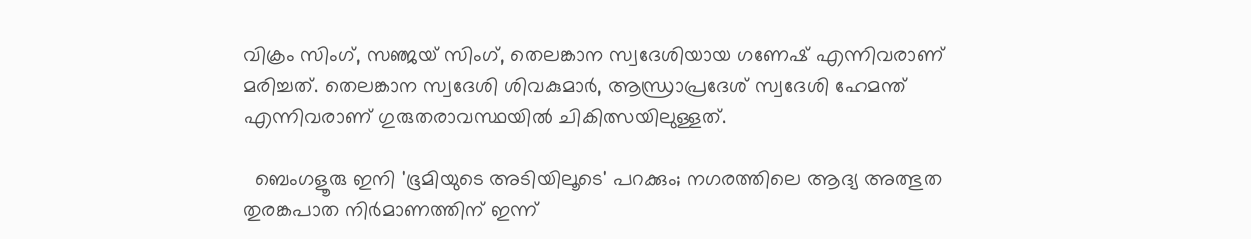വിക്രം സിംഗ്, സഞ്ജയ് സിംഗ്, തെലങ്കാന സ്വദേശിയായ ഗണേഷ് എന്നിവരാണ് മരിച്ചത്. തെലങ്കാന സ്വദേശി ശിവകുമാർ, ആന്ധ്രാപ്രദേശ് സ്വദേശി ഹേമന്ത് എന്നിവരാണ് ഗുരുതരാവസ്ഥയിൽ ചികിത്സയിലുള്ളത്.

  ബെംഗളൂരു ഇനി 'ഭൂമിയുടെ അടിയിലൂടെ' പറക്കും; നഗരത്തിലെ ആദ്യ അത്ഭുത തുരങ്കപാത നിർമാണത്തിന് ഇന്ന്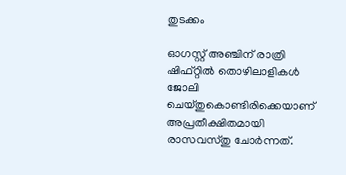തുടക്കം

ഓഗസ്റ്റ് അഞ്ചിന് രാത്രി ഷിഫ്റ്റിൽ തൊഴിലാളികൾ ജോലി ചെയ്തുകൊണ്ടിരിക്കെയാണ് അപ്രതീക്ഷിതമായി രാസവസ്തു ചോർന്നത്.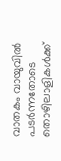വാതകം വായുവിൽ പടർന്നതോടെ തൊഴിലാളികൾക്ക്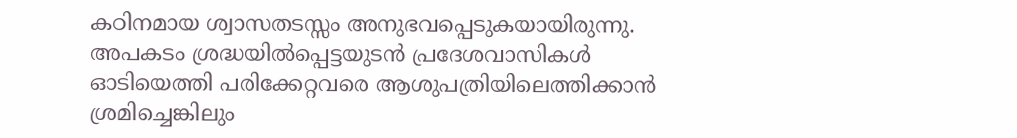കഠിനമായ ശ്വാസതടസ്സം അനുഭവപ്പെടുകയായിരുന്നു. അപകടം ശ്രദ്ധയിൽപ്പെട്ടയുടൻ പ്രദേശവാസികൾ ഓടിയെത്തി പരിക്കേറ്റവരെ ആശുപത്രിയിലെത്തിക്കാൻ ശ്രമിച്ചെങ്കിലും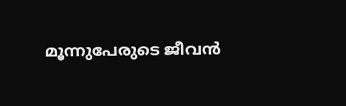മൂന്നുപേരുടെ ജീവൻ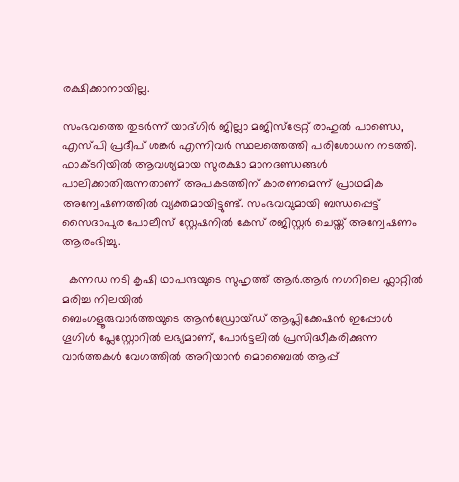രക്ഷിക്കാനായില്ല.

സംഭവത്തെ തുടർന്ന് യാദ്ഗിർ ജില്ലാ മജിസ്ട്രേറ്റ് രാഹുൽ പാണ്ഡെ, എസ്പി പ്രദീപ് ശങ്കർ എന്നിവർ സ്ഥലത്തെത്തി പരിശോധന നടത്തി. ഫാക്ടറിയിൽ ആവശ്യമായ സുരക്ഷാ മാനദണ്ഡങ്ങൾ പാലിക്കാതിരുന്നതാണ് അപകടത്തിന് കാരണമെന്ന് പ്രാഥമിക അന്വേഷണത്തിൽ വ്യക്തമായിട്ടുണ്ട്. സംഭവവുമായി ബന്ധപ്പെട്ട് സൈദാപുര പോലീസ് സ്റ്റേഷനിൽ കേസ് രജിസ്റ്റർ ചെയ്ത് അന്വേഷണം ആരംഭിച്ചു.

  കന്നഡ നടി കൃഷി ഥാപന്ദയുടെ സുഹൃത്ത് ആർ.ആർ നഗറിലെ ഫ്ലാറ്റിൽ മരിച്ച നിലയിൽ
ബെംഗളൂരുവാർത്തയുടെ ആൻഡ്രോയ്ഡ് ആപ്ലിക്കേഷൻ ഇപ്പോൾ ഗൂഗിൾ പ്ലേസ്റ്റോറിൽ ലഭ്യമാണ്, പോർട്ടലിൽ പ്രസിദ്ധീകരിക്കുന്ന വാർത്തകൾ വേഗത്തിൽ അറിയാൻ മൊബൈൽ ആപ്പ്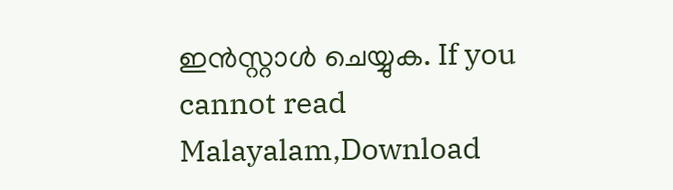ഇൻസ്റ്റാൾ ചെയ്യുക. If you cannot read Malayalam,Download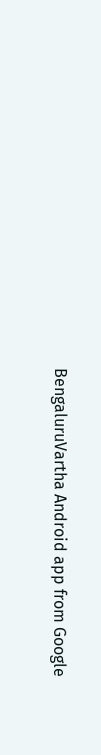BengaluruVartha Android app from Google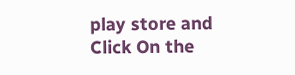play store and Click On the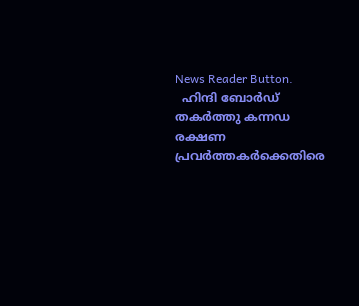News Reader Button.
  ഹിന്ദി ബോര്‍ഡ് തകര്‍ത്തു കന്നഡ രക്ഷണ പ്രവര്‍ത്തകര്‍ക്കെതിരെ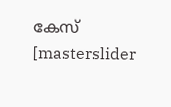കേസ്
[masterslider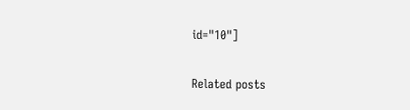id="10"]

Related posts